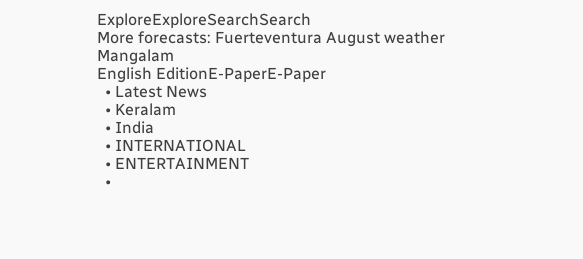ExploreExploreSearchSearch
More forecasts: Fuerteventura August weather
Mangalam
English EditionE-PaperE-Paper
  • Latest News
  • Keralam
  • India
  • INTERNATIONAL
  • ENTERTAINMENT
  •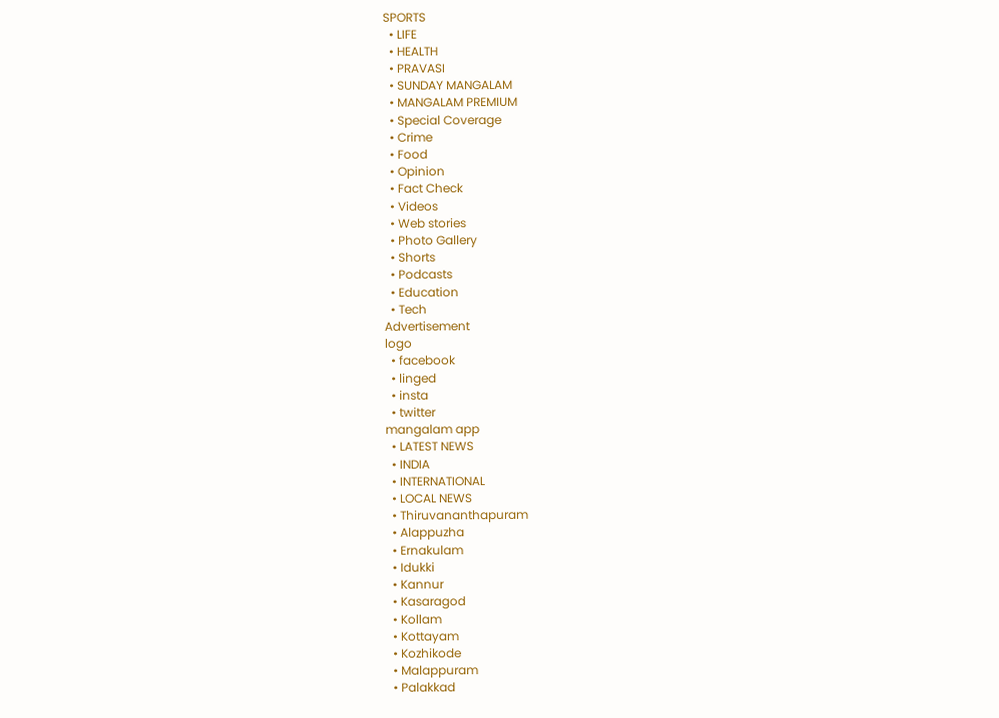SPORTS
  • LIFE
  • HEALTH
  • PRAVASI
  • SUNDAY MANGALAM
  • MANGALAM PREMIUM
  • Special Coverage
  • Crime
  • Food
  • Opinion
  • Fact Check
  • Videos
  • Web stories
  • Photo Gallery
  • Shorts
  • Podcasts
  • Education
  • Tech
Advertisement
logo
  • facebook
  • linged
  • insta
  • twitter
mangalam app
  • LATEST NEWS
  • INDIA
  • INTERNATIONAL
  • LOCAL NEWS
  • Thiruvananthapuram
  • Alappuzha
  • Ernakulam
  • Idukki
  • Kannur
  • Kasaragod
  • Kollam
  • Kottayam
  • Kozhikode
  • Malappuram
  • Palakkad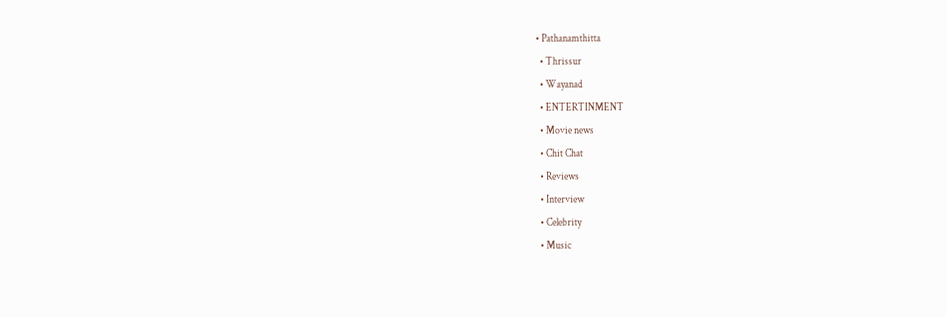• Pathanamthitta
  • Thrissur
  • Wayanad
  • ENTERTINMENT
  • Movie news
  • Chit Chat
  • Reviews
  • Interview
  • Celebrity
  • Music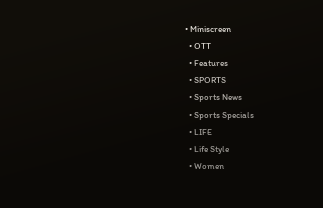• Miniscreen
  • OTT
  • Features
  • SPORTS
  • Sports News
  • Sports Specials
  • LIFE
  • Life Style
  • Women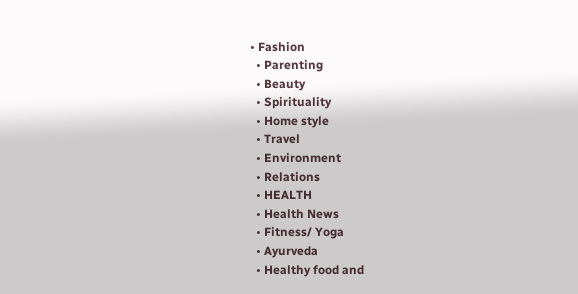• Fashion
  • Parenting
  • Beauty
  • Spirituality
  • Home style
  • Travel
  • Environment
  • Relations
  • HEALTH
  • Health News
  • Fitness/ Yoga
  • Ayurveda
  • Healthy food and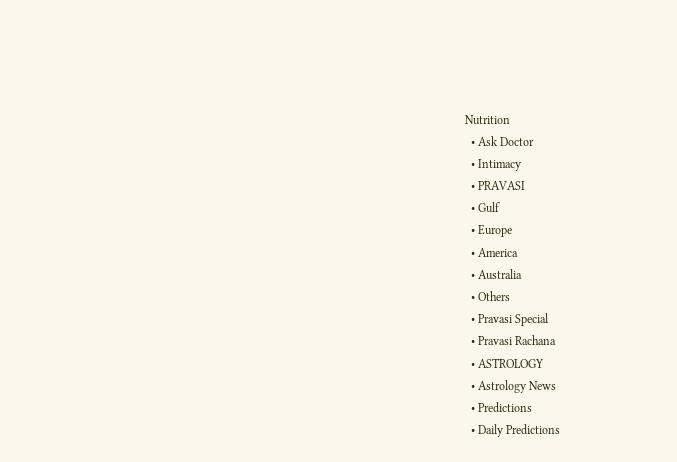Nutrition
  • Ask Doctor
  • Intimacy
  • PRAVASI
  • Gulf
  • Europe
  • America
  • Australia
  • Others
  • Pravasi Special
  • Pravasi Rachana
  • ASTROLOGY
  • Astrology News
  • Predictions
  • Daily Predictions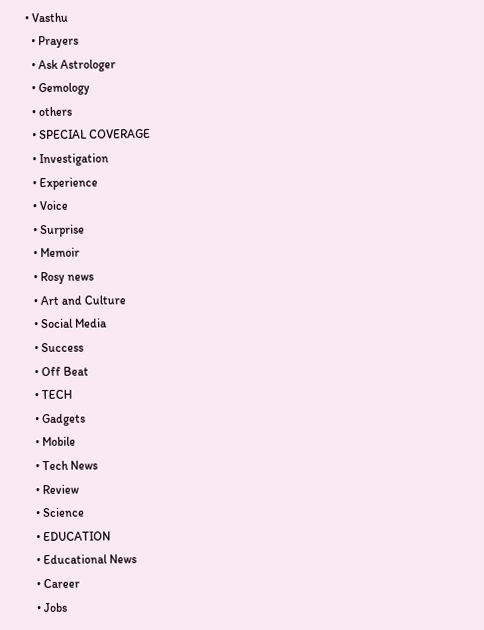• Vasthu
  • Prayers
  • Ask Astrologer
  • Gemology
  • others
  • SPECIAL COVERAGE
  • Investigation
  • Experience
  • Voice
  • Surprise
  • Memoir
  • Rosy news
  • Art and Culture
  • Social Media
  • Success
  • Off Beat
  • TECH
  • Gadgets
  • Mobile
  • Tech News
  • Review
  • Science
  • EDUCATION
  • Educational News
  • Career
  • Jobs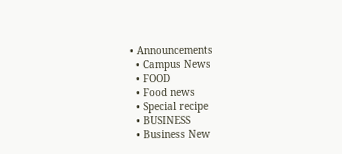• Announcements
  • Campus News
  • FOOD
  • Food news
  • Special recipe
  • BUSINESS
  • Business New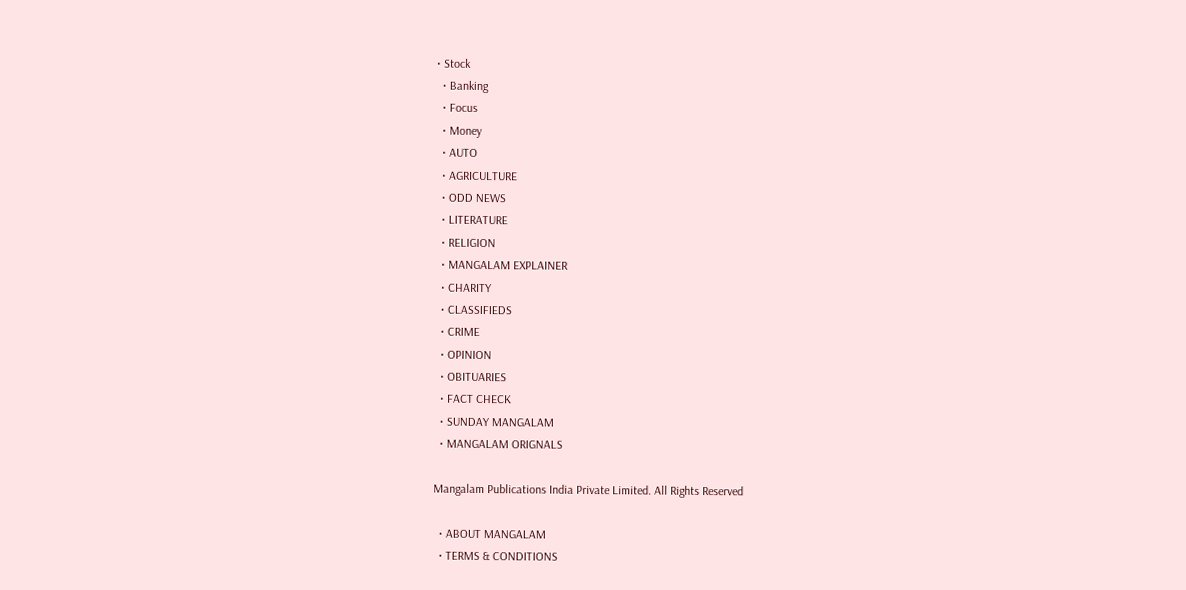• Stock
  • Banking
  • Focus
  • Money
  • AUTO
  • AGRICULTURE
  • ODD NEWS
  • LITERATURE
  • RELIGION
  • MANGALAM EXPLAINER
  • CHARITY
  • CLASSIFIEDS
  • CRIME
  • OPINION
  • OBITUARIES
  • FACT CHECK
  • SUNDAY MANGALAM
  • MANGALAM ORIGNALS

Mangalam Publications India Private Limited. All Rights Reserved

  • ABOUT MANGALAM
  • TERMS & CONDITIONS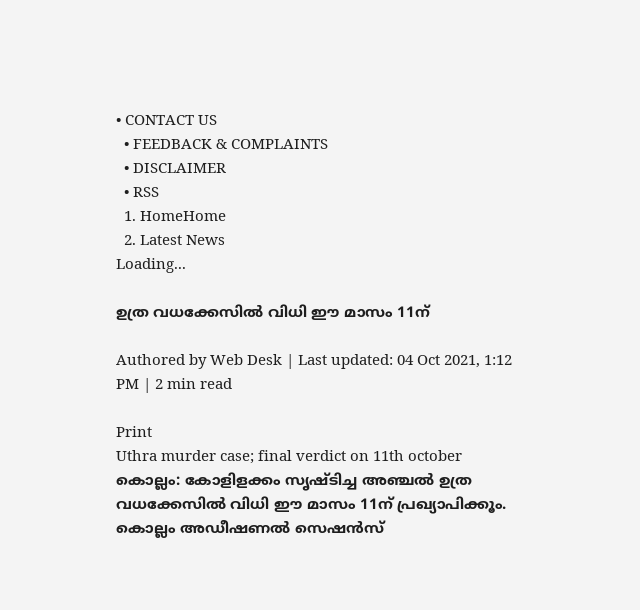• CONTACT US
  • FEEDBACK & COMPLAINTS
  • DISCLAIMER
  • RSS
  1. HomeHome
  2. Latest News
Loading...

ഉത്ര വധക്കേസില്‍ വിധി ഈ മാസം 11ന്

Authored by Web Desk | Last updated: 04 Oct 2021, 1:12 PM | 2 min read

Print
Uthra murder case; final verdict on 11th october
കൊല്ലം: കോളിളക്കം സൃഷ്ടിച്ച അഞ്ചല്‍ ഉത്ര വധക്കേസില്‍ വിധി ഈ മാസം 11ന് പ്രഖ്യാപിക്കൂം. കൊല്ലം അഡീഷണല്‍ സെഷന്‍സ്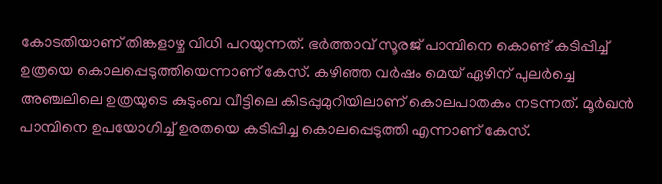കോടതിയാണ് തിങ്കളാഴ്ച വിധി പറയുന്നത്. ഭര്‍ത്താവ് സൂരജ് പാമ്പിനെ കൊണ്ട് കടിപ്പിച്ച് ഉത്രയെ കൊലപ്പെടുത്തിയെന്നാണ് കേസ്. കഴിഞ്ഞ വര്‍ഷം മെയ് ഏഴിന് പുലര്‍ച്ചെ അഞ്ചലിലെ ഉത്രയുടെ കുടുംബ വീട്ടിലെ കിടപ്പുമുറിയിലാണ് കൊലപാതകം നടന്നത്. മൂര്‍ഖന്‍ പാമ്പിനെ ഉപയോഗിച്ച് ഉരതയെ കടിപ്പിച്ച കൊലപ്പെടുത്തി എന്നാണ് കേസ്.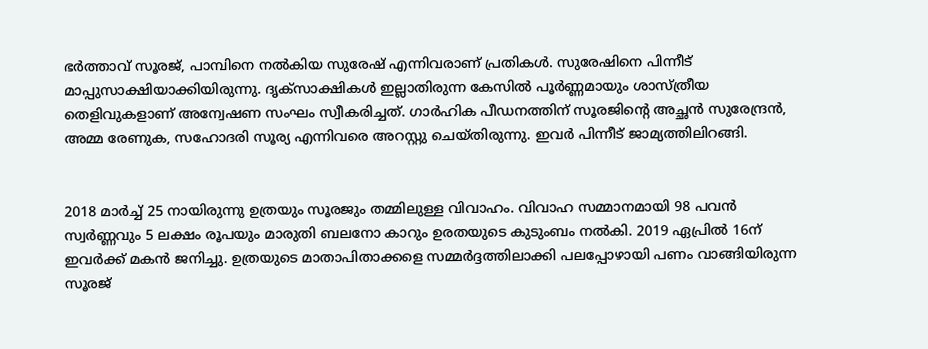ഭര്‍ത്താവ് സൂരജ്, പാമ്പിനെ നല്‍കിയ സുരേഷ് എന്നിവരാണ് പ്രതികള്‍. സുരേഷിനെ പിന്നീട് മാപ്പുസാക്ഷിയാക്കിയിരുന്നു. ദൃക്‌സാക്ഷികള്‍ ഇല്ലാതിരുന്ന കേസില്‍ പൂര്‍ണ്ണമായും ശാസ്ത്രീയ തെളിവുകളാണ് അന്വേഷണ സംഘം സ്വീകരിച്ചത്. ഗാര്‍ഹിക പീഡനത്തിന് സൂരജിന്റെ അച്ഛന്‍ സുരേന്ദ്രന്‍, അമ്മ രേണുക, സഹോദരി സൂര്യ എന്നിവരെ അറസ്റ്റു ചെയ്തിരുന്നു. ഇവര്‍ പിന്നീട് ജാമ്യത്തിലിറങ്ങി.


2018 മാര്‍ച്ച് 25 നായിരുന്നു ഉത്രയും സൂരജും തമ്മിലുള്ള വിവാഹം. വിവാഹ സമ്മാനമായി 98 പവന്‍ സ്വര്‍ണ്ണവും 5 ലക്ഷം രൂപയും മാരുതി ബലനോ കാറും ഉരതയുടെ കുടുംബം നല്‍കി. 2019 ഏപ്രില്‍ 16ന് ഇവര്‍ക്ക് മകന്‍ ജനിച്ചു. ഉത്രയുടെ മാതാപിതാക്കളെ സമ്മര്‍ദ്ദത്തിലാക്കി പലപ്പോഴായി പണം വാങ്ങിയിരുന്ന സൂരജ്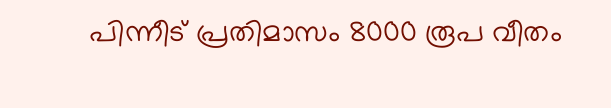പിന്നീട് പ്രതിമാസം 8000 രൂപ വീതം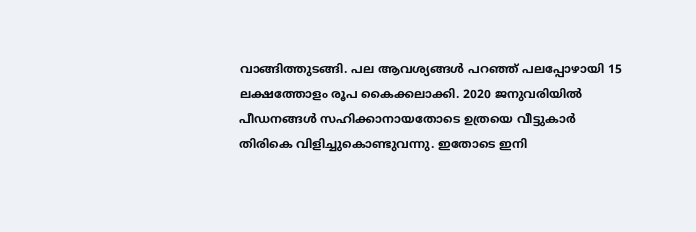വാങ്ങിത്തുടങ്ങി. പല ആവശ്യങ്ങള്‍ പറഞ്ഞ് പലപ്പോഴായി 15 ലക്ഷത്തോളം രൂപ കൈക്കലാക്കി. 2020 ജനുവരിയില്‍ പീഡനങ്ങള്‍ സഹിക്കാനായതോടെ ഉത്രയെ വീട്ടുകാര്‍ തിരികെ വിളിച്ചുകൊണ്ടുവന്നു. ഇതോടെ ഇനി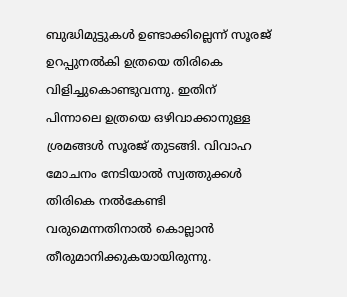ബുദ്ധിമുട്ടുകള്‍ ഉണ്ടാക്കില്ലെന്ന് സൂരജ് ഉറപ്പുനല്‍കി ഉത്രയെ തിരികെ വിളിച്ചുകൊണ്ടുവന്നു. ഇതിന് പിന്നാലെ ഉത്രയെ ഒഴിവാക്കാനുള്ള ശ്രമങ്ങള്‍ സൂരജ് തുടങ്ങി. വിവാഹ മോചനം നേടിയാല്‍ സ്വത്തുക്കള്‍ തിരികെ നല്‍കേണ്ടി വരുമെന്നതിനാല്‍ കൊല്ലാന്‍ തീരുമാനിക്കുകയായിരുന്നു.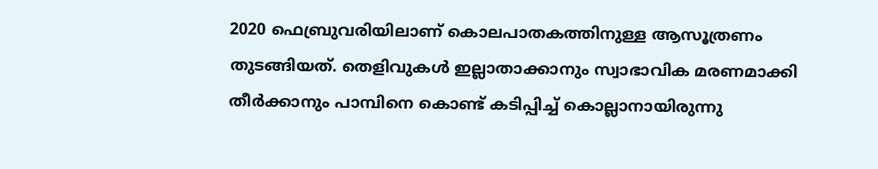2020 ഫെബ്രുവരിയിലാണ് കൊലപാതകത്തിനുള്ള ആസൂത്രണം തുടങ്ങിയത്. തെളിവുകള്‍ ഇല്ലാതാക്കാനും സ്വാഭാവിക മരണമാക്കി തീര്‍ക്കാനും പാമ്പിനെ കൊണ്ട് കടിപ്പിച്ച് കൊല്ലാനായിരുന്നു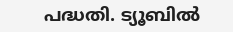പദ്ധതി. ട്യൂബില്‍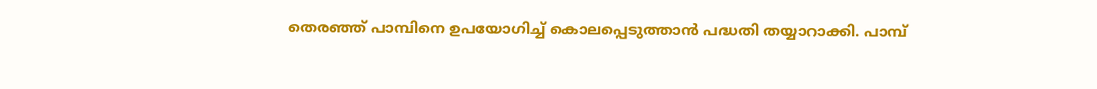തെരഞ്ഞ് പാമ്പിനെ ഉപയോഗിച്ച് കൊലപ്പെടുത്താന്‍ പദ്ധതി തയ്യാറാക്കി. പാമ്പ്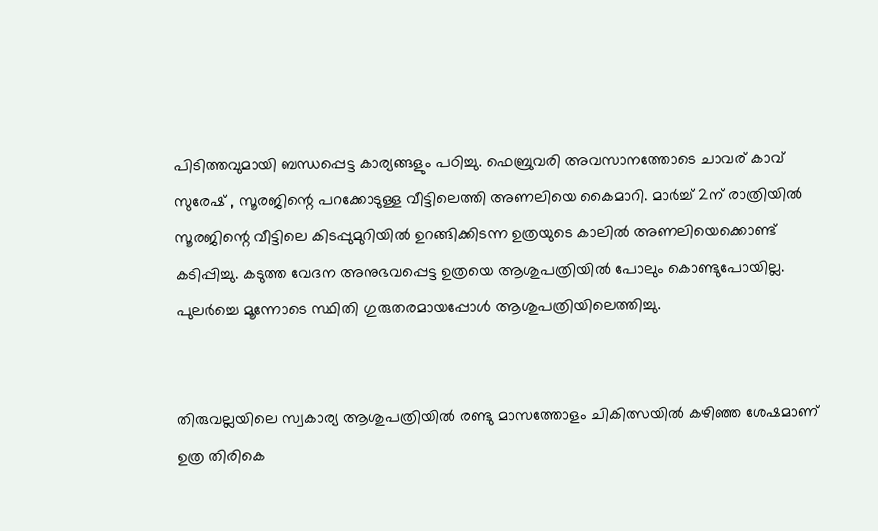പിടിത്തവുമായി ബന്ധപ്പെട്ട കാര്യങ്ങളും പഠിച്ചു. ഫെബ്രുവരി അവസാനത്തോടെ ചാവര് കാവ് സുരേഷ് , സൂരജിന്റെ പറക്കോടുള്ള വീട്ടിലെത്തി അണലിയെ കൈമാറി. മാര്‍ച്ച് 2ന് രാത്രിയില്‍ സൂരജിന്റെ വീട്ടിലെ കിടപ്പുമുറിയില്‍ ഉറങ്ങിക്കിടന്ന ഉത്രയുടെ കാലില്‍ അണലിയെക്കൊണ്ട് കടിപ്പിച്ചു. കടുത്ത വേദന അനുഭവപ്പെട്ട ഉത്രയെ ആശുപത്രിയില്‍ പോലും കൊണ്ടുപോയില്ല. പുലര്‍ച്ചെ മൂന്നോടെ സ്ഥിതി ഗുരുതരമായപ്പോള്‍ ആശുപത്രിയിലെത്തിച്ചു.


തിരുവല്ലയിലെ സ്വകാര്യ ആശുപത്രിയില്‍ രണ്ടു മാസത്തോളം ചികിത്സയില്‍ കഴിഞ്ഞ ശേഷമാണ് ഉത്ര തിരികെ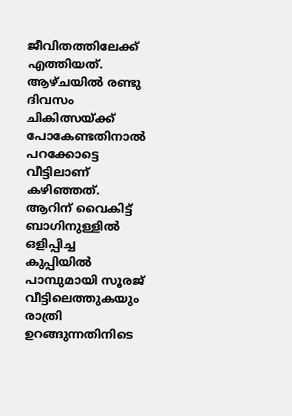ജീവിതത്തിലേക്ക് എത്തിയത്. ആഴ്ചയില്‍ രണ്ടു ദിവസം ചികിത്സയ്ക്ക് പോകേണ്ടതിനാല്‍ പറക്കോട്ടെ വീട്ടിലാണ് കഴിഞ്ഞത്. ആറിന് വൈകിട്ട് ബാഗിനുള്ളില്‍ ഒളിപ്പിച്ച കുപ്പിയില്‍ പാമ്പുമായി സൂരജ് വീട്ടിലെത്തുകയും രാത്രി ഉറങ്ങുന്നതിനിടെ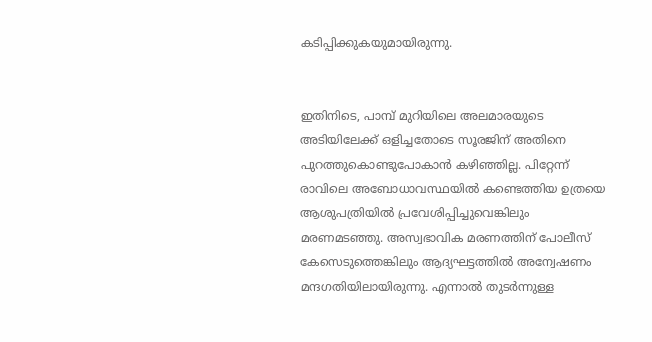കടിപ്പിക്കുകയുമായിരുന്നു.


ഇതിനിടെ, പാമ്പ് മുറിയിലെ അലമാരയുടെ അടിയിലേക്ക് ഒളിച്ചതോടെ സൂരജിന് അതിനെ പുറത്തുകൊണ്ടുപോകാന്‍ കഴിഞ്ഞില്ല. പിറ്റേന്ന് രാവിലെ അബോധാവസ്ഥയില്‍ കണ്ടെത്തിയ ഉത്രയെ ആശുപത്രിയില്‍ പ്രവേശിപ്പിച്ചുവെങ്കിലും മരണമടഞ്ഞു. അസ്വഭാവിക മരണത്തിന് പോലീസ് കേസെടുത്തെങ്കിലും ആദ്യഘട്ടത്തില്‍ അന്വേഷണം മന്ദഗതിയിലായിരുന്നു. എന്നാല്‍ തുടര്‍ന്നുള്ള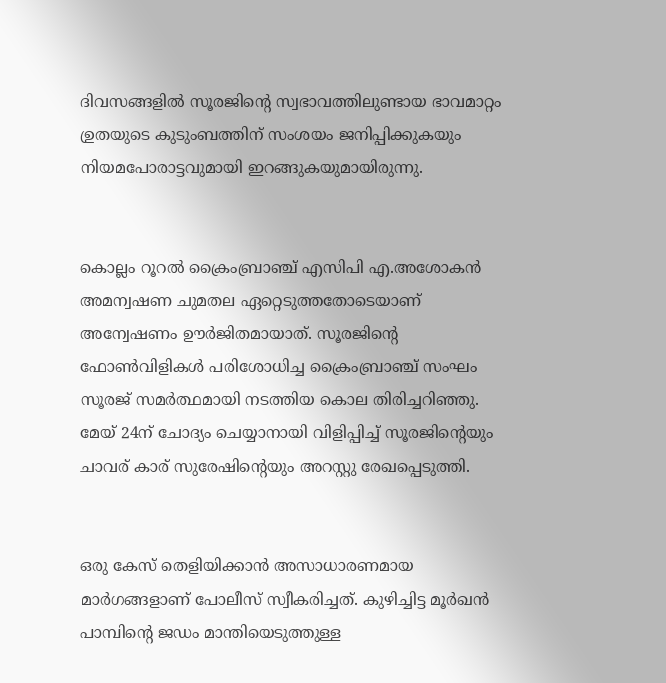ദിവസങ്ങളില്‍ സൂരജിന്റെ സ്വഭാവത്തിലുണ്ടായ ഭാവമാറ്റം ഉ്രതയുടെ കുടുംബത്തിന് സംശയം ജനിപ്പിക്കുകയും നിയമപോരാട്ടവുമായി ഇറങ്ങുകയുമായിരുന്നു.


കൊല്ലം റൂറല്‍ ക്രൈംബ്രാഞ്ച് എസിപി എ.അശോകന്‍ അമന്വഷണ ചുമതല ഏറ്റെടുത്തതോടെയാണ് അന്വേഷണം ഊര്‍ജിതമായാത്. സൂരജിന്റെ ഫോണ്‍വിളികള്‍ പരിശോധിച്ച ക്രൈംബ്രാഞ്ച് സംഘം സൂരജ് സമര്‍ത്ഥമായി നടത്തിയ കൊല തിരിച്ചറിഞ്ഞു. മേയ് 24ന് ചോദ്യം ചെയ്യാനായി വിളിപ്പിച്ച് സൂരജിന്റെയും ചാവര് കാര് സുരേഷിന്റെയും അറസ്റ്റു രേഖപ്പെടുത്തി.


ഒരു കേസ് തെളിയിക്കാന്‍ അസാധാരണമായ മാര്‍ഗങ്ങളാണ് പോലീസ് സ്വീകരിച്ചത്. കുഴിച്ചിട്ട മൂര്‍ഖന്‍ പാമ്പിന്റെ ജഡം മാന്തിയെടുത്തുള്ള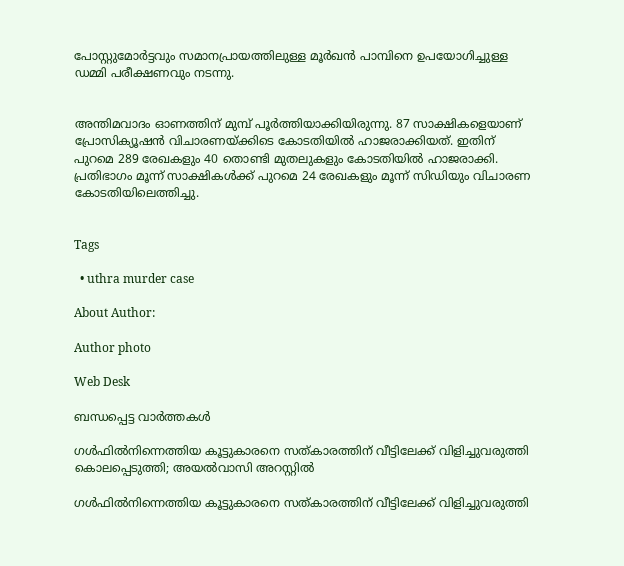പോസ്റ്റുമോര്‍ട്ടവും സമാനപ്രായത്തിലുള്ള മൂര്‍ഖന്‍ പാമ്പിനെ ഉപയോഗിച്ചുള്ള ഡമ്മി പരീക്ഷണവും നടന്നു.


അന്തിമവാദം ഓണത്തിന് മുമ്പ് പൂര്‍ത്തിയാക്കിയിരുന്നു. 87 സാക്ഷികളെയാണ് പ്രോസിക്യൂഷന്‍ വിചാരണയ്ക്കിടെ കോടതിയില്‍ ഹാജരാക്കിയത്. ഇതിന് പുറമെ 289 രേഖകളും 40 തൊണ്ടി മുതലുകളും കോടതിയില്‍ ഹാജരാക്കി. പ്രതിഭാഗം മൂന്ന് സാക്ഷികള്‍ക്ക് പുറമെ 24 രേഖകളും മൂന്ന് സിഡിയും വിചാരണ കോടതിയിലെത്തിച്ചു.


Tags

  • uthra murder case

About Author:

Author photo

Web Desk

ബന്ധപ്പെട്ട വാർത്തകൾ

ഗൾഫിൽനിന്നെത്തിയ കൂട്ടുകാരനെ സത്കാരത്തിന് വീട്ടിലേക്ക് വിളിച്ചുവരുത്തി കൊലപ്പെടുത്തി; അയൽവാസി അറസ്റ്റില്‍

ഗൾഫിൽനിന്നെത്തിയ കൂട്ടുകാരനെ സത്കാരത്തിന് വീട്ടിലേക്ക് വിളിച്ചുവരുത്തി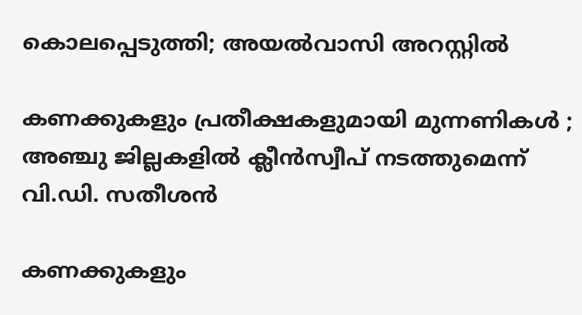കൊലപ്പെടുത്തി; അയൽവാസി അറസ്റ്റില്‍

കണക്കുകളും പ്രതീക്ഷകളുമായി മുന്നണികള്‍ ; അഞ്ചു ജില്ലകളില്‍ ക്ലീന്‍സ്വീപ് നടത്തുമെന്ന് വി.ഡി. സതീശന്‍

കണക്കുകളും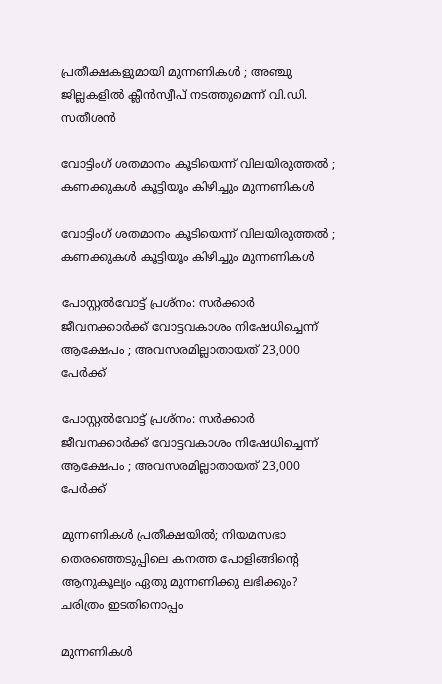പ്രതീക്ഷകളുമായി മുന്നണികള്‍ ; അഞ്ചു ജില്ലകളില്‍ ക്ലീന്‍സ്വീപ് നടത്തുമെന്ന് വി.ഡി. സതീശന്‍

വോട്ടിംഗ് ശതമാനം കൂടിയെന്ന് വിലയിരുത്തല്‍ ; കണക്കുകള്‍ കൂട്ടിയൂം കിഴിച്ചും മുന്നണികള്‍

വോട്ടിംഗ് ശതമാനം കൂടിയെന്ന് വിലയിരുത്തല്‍ ; കണക്കുകള്‍ കൂട്ടിയൂം കിഴിച്ചും മുന്നണികള്‍

പോസ്റ്റല്‍വോട്ട് പ്രശ്നം: സര്‍ക്കാര്‍ ജീവനക്കാര്‍ക്ക് വോട്ടവകാശം നിഷേധിച്ചെന്ന് ആക്ഷേപം ; അവസരമില്ലാതായത് 23,000 പേര്‍ക്ക്

പോസ്റ്റല്‍വോട്ട് പ്രശ്നം: സര്‍ക്കാര്‍ ജീവനക്കാര്‍ക്ക് വോട്ടവകാശം നിഷേധിച്ചെന്ന് ആക്ഷേപം ; അവസരമില്ലാതായത് 23,000 പേര്‍ക്ക്

മുന്നണികള്‍ പ്രതീക്ഷയില്‍; നിയമസഭാ തെരഞ്ഞെടുപ്പിലെ കനത്ത പോളിങ്ങിന്റെ ആനുകൂല്യം ഏതു മുന്നണിക്കു ലഭിക്കും? ചരിത്രം ഇടതിനൊപ്പം

മുന്നണികള്‍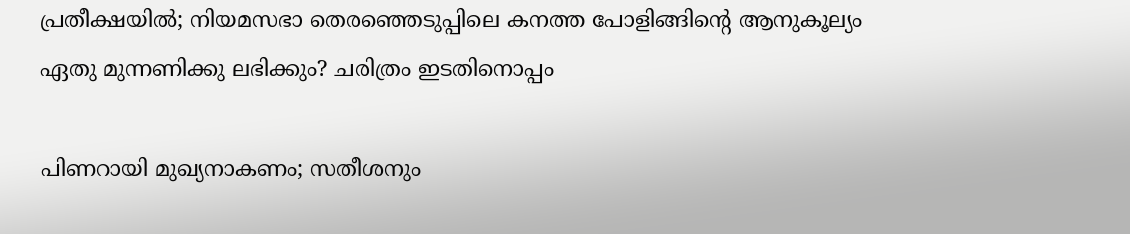പ്രതീക്ഷയില്‍; നിയമസഭാ തെരഞ്ഞെടുപ്പിലെ കനത്ത പോളിങ്ങിന്റെ ആനുകൂല്യം ഏതു മുന്നണിക്കു ലഭിക്കും? ചരിത്രം ഇടതിനൊപ്പം

പിണറായി മുഖ്യനാകണം; സതീശനും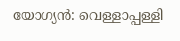യോഗ്യന്‍: വെള്ളാപ്പള്ളി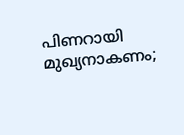പിണറായി മുഖ്യനാകണം;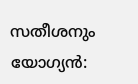സതീശനും യോഗ്യന്‍: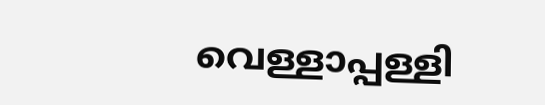വെള്ളാപ്പള്ളി